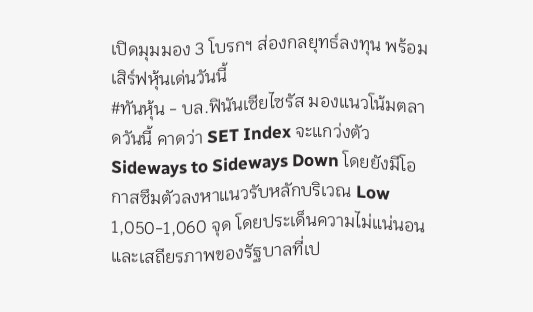เปิดมุมมอง 3 โบรกฯ ส่องกลยุทธ์ลงทุน พร้อมเสิร์ฟหุ้นเด่นวันนี้
#ทันหุ้น - บล.ฟินันเซียไซรัส มองแนวโน้มตลาดวันนี้ คาดว่า SET Index จะแกว่งตัว Sideways to Sideways Down โดยยังมีโอกาสซึมตัวลงหาแนวรับหลักบริเวณ Low 1,050-1,060 จุด โดยประเด็นความไม่แน่นอนและเสถียรภาพของรัฐบาลที่เป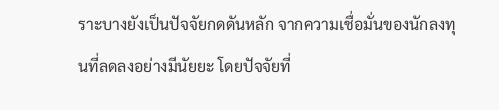ราะบางยังเป็นปัจจัยกดดันหลัก จากความเชื่อมั่นของนักลงทุนที่ลดลงอย่างมีนัยยะ โดยปัจจัยที่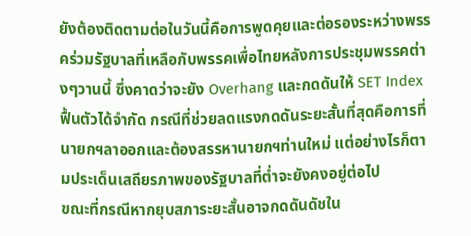ยังต้องติดตามต่อในวันนี้คือการพูดคุยและต่อรองระหว่างพรรคร่วมรัฐบาลที่เหลือกับพรรคเพื่อไทยหลังการประชุมพรรคต่างๆวานนี้ ซึ่งคาดว่าจะยัง Overhang และกดดันให้ SET Index ฟื้นตัวได้จำกัด กรณีที่ช่วยลดแรงกดดันระยะสั้นที่สุดคือการที่นายกฯลาออกและต้องสรรหานายกฯท่านใหม่ แต่อย่างไรก็ตามประเด็นเสถียรภาพของรัฐบาลที่ต่ำจะยังคงอยู่ต่อไป
ขณะที่กรณีหากยุบสภาระยะสั้นอาจกดดันดัชใน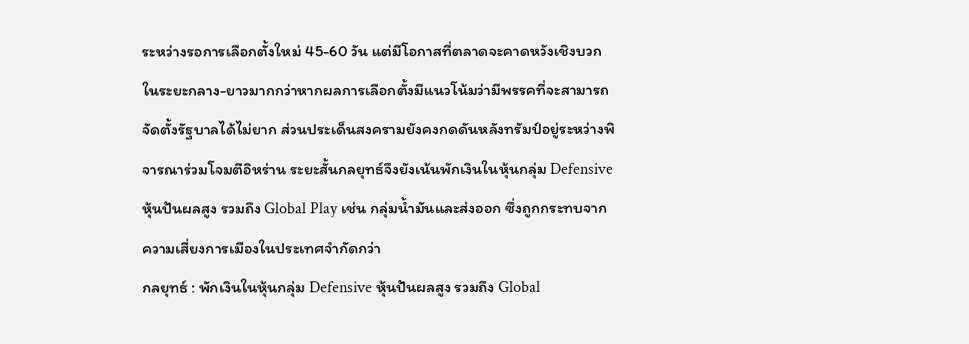ระหว่างรอการเลือกตั้งใหม่ 45-60 วัน แต่มีโอกาสที่ตลาดจะคาดหวังเชิงบวกในระยะกลาง-ยาวมากกว่าหากผลการเลือกตั้งมีแนวโน้มว่ามีพรรคที่จะสามารถจัดตั้งรัฐบาลได้ไม่ยาก ส่วนประเด็นสงครามยังคงกดดันหลังทรัมป์อยู่ระหว่างพิจารณาร่วมโจมตีอิหร่าน ระยะสั้นกลยุทธ์จึงยังเน้นพักเงินในหุ้นกลุ่ม Defensive หุ้นปันผลสูง รวมถึง Global Play เช่น กลุ่มน้ำมันและส่งออก ซึ่งถูกกระทบจากความเสี่ยงการเมืองในประเทศจำกัดกว่า
กลยุทธ์ : พักเงินในหุ้นกลุ่ม Defensive หุ้นปันผลสูง รวมถึง Global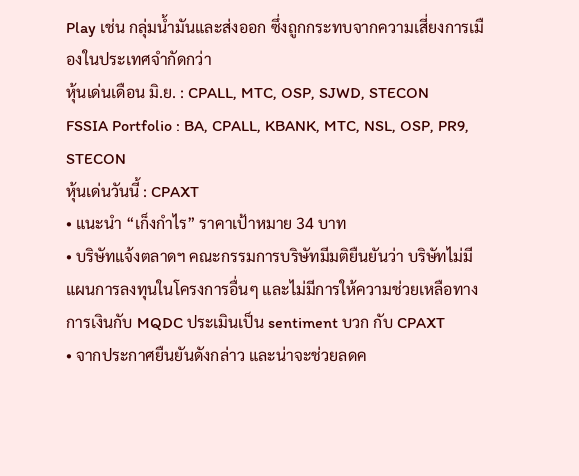Play เช่น กลุ่มน้ำมันและส่งออก ซึ่งถูกกระทบจากความเสี่ยงการเมืองในประเทศจำกัดกว่า
หุ้นเด่นเดือน มิ.ย. : CPALL, MTC, OSP, SJWD, STECON
FSSIA Portfolio : BA, CPALL, KBANK, MTC, NSL, OSP, PR9, STECON
หุ้นเด่นวันนี้ : CPAXT
• แนะนำ “เก็งกำไร” ราคาเป้าหมาย 34 บาท
• บริษัทแจ้งตลาดฯ คณะกรรมการบริษัทมีมติยืนยันว่า บริษัทไม่มีแผนการลงทุนในโครงการอื่นๆ และไม่มีการให้ความช่วยเหลือทางการเงินกับ MQDC ประเมินเป็น sentiment บวก กับ CPAXT
• จากประกาศยืนยันดังกล่าว และน่าจะช่วยลดค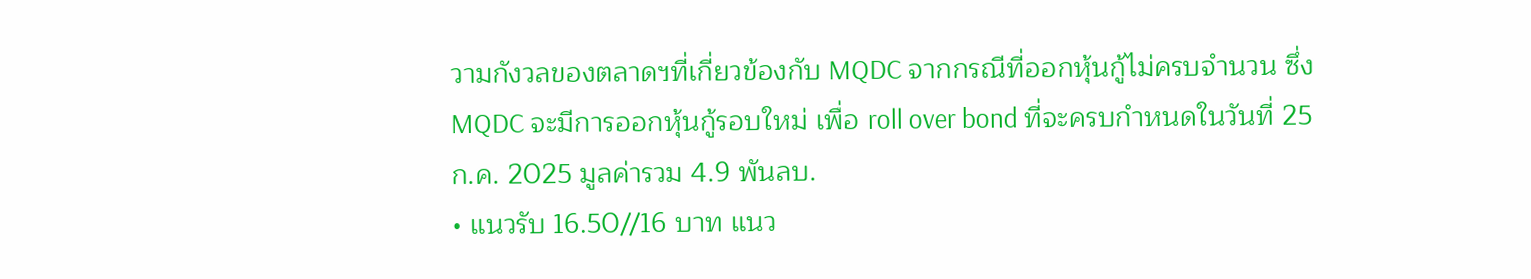วามกังวลของตลาดฯที่เกี่ยวข้องกับ MQDC จากกรณีที่ออกหุ้นกู้ไม่ครบจำนวน ซึ่ง MQDC จะมีการออกหุ้นกู้รอบใหม่ เพื่อ roll over bond ที่จะครบกำหนดในวันที่ 25 ก.ค. 2025 มูลค่ารวม 4.9 พันลบ.
• แนวรับ 16.50//16 บาท แนว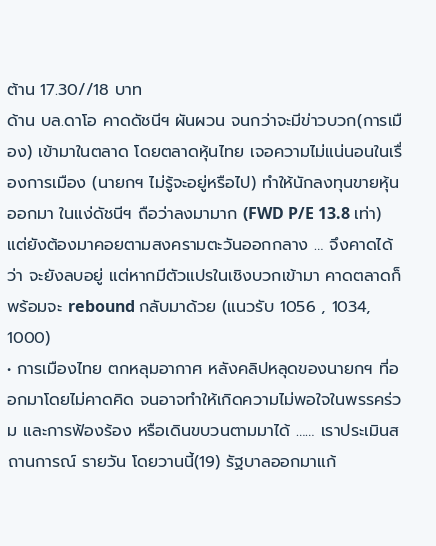ต้าน 17.30//18 บาท
ด้าน บล.ดาโอ คาดดัชนีฯ ผันผวน จนกว่าจะมีข่าวบวก(การเมือง) เข้ามาในตลาด โดยตลาดหุ้นไทย เจอความไม่แน่นอนในเรื่องการเมือง (นายกฯ ไม่รู้จะอยู่หรือไป) ทำให้นักลงทุนขายหุ้นออกมา ในแง่ดัชนีฯ ถือว่าลงมามาก (FWD P/E 13.8 เท่า) แต่ยังต้องมาคอยตามสงครามตะวันออกกลาง … จึงคาดได้ว่า จะยังลบอยู่ แต่หากมีตัวแปรในเชิงบวกเข้ามา คาดตลาดก็พร้อมจะ rebound กลับมาด้วย (แนวรับ 1056 , 1034, 1000)
• การเมืองไทย ตกหลุมอากาศ หลังคลิปหลุดของนายกฯ ที่ออกมาโดยไม่คาดคิด จนอาจทำให้เกิดความไม่พอใจในพรรคร่วม และการฟ้องร้อง หรือเดินขบวนตามมาได้ …… เราประเมินสถานการณ์ รายวัน โดยวานนี้(19) รัฐบาลออกมาแก้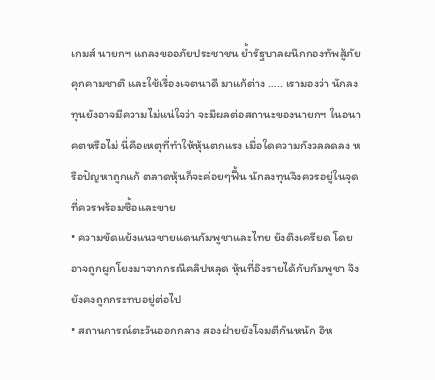เกมส์ นายกฯ แถลงขออภัยประชาชน ย้ำรัฐบาลผนึกกองทัพสู้ภัยคุกคามชาติ และใช้เรื่องเจตนาดี มาแก้ต่าง ….. เรามองว่า นักลงทุนยังอาจมีความไม่แน่ใจว่า จะมีผลต่อสถานะของนายกฯ ในอนาคตหรือไม่ นี่คือเหตุที่ทำให้หุ้นตกแรง เมื่อใดความกังวลลดลง หรือปัญหาถูกแก้ ตลาดหุ้นก็จะค่อยๆฟื้น นักลงทุนจึงควรอยู่ในจุดที่ควรพร้อมซื้อและขาย
• ความขัดแย้งแนวชายแดนกัมพูชาและไทย ยังตึงเครียด โดยอาจถูกผูกโยงมาจากกรณีคลิปหลุด หุ้นที่อิงรายได้กับกัมพูชา จึงยังคงถูกกระทบอยู่ต่อไป
• สถานการณ์ตะวันออกกลาง สองฝ่ายยังโจมตีกันหนัก อิห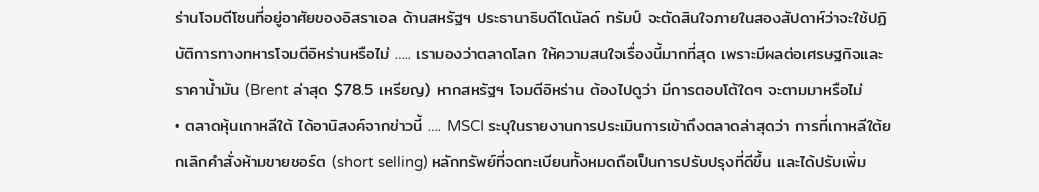ร่านโจมตีโซนที่อยู่อาศัยของอิสราเอล ด้านสหรัฐฯ ประธานาธิบดีโดนัลด์ ทรัมป์ จะตัดสินใจภายในสองสัปดาห์ว่าจะใช้ปฏิบัติการทางทหารโจมตีอิหร่านหรือไม่ ….. เรามองว่าตลาดโลก ให้ความสนใจเรื่องนี้มากที่สุด เพราะมีผลต่อเศรษฐกิจและราคาน้ำมัน (Brent ล่าสุด $78.5 เหรียญ) หากสหรัฐฯ โจมตีอิหร่าน ต้องไปดูว่า มีการตอบโต้ใดๆ จะตามมาหรือไม่
• ตลาดหุ้นเกาหลีใต้ ได้อานิสงค์จากข่าวนี้ …. MSCI ระบุในรายงานการประเมินการเข้าถึงตลาดล่าสุดว่า การที่เกาหลีใต้ยกเลิกคำสั่งห้ามขายชอร์ต (short selling) หลักทรัพย์ที่จดทะเบียนทั้งหมดถือเป็นการปรับปรุงที่ดีขึ้น และได้ปรับเพิ่ม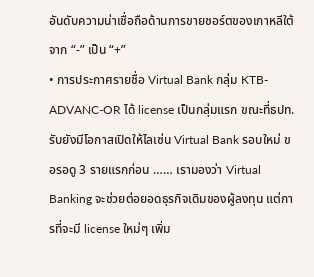อันดับความน่าเชื่อถือด้านการขายชอร์ตของเกาหลีใต้จาก “-” เป็น “+”
• การประกาศรายชื่อ Virtual Bank กลุ่ม KTB-ADVANC-OR ได้ license เป็นกลุ่มแรก ขณะที่ธปท.รับยังมีโอกาสเปิดให้ไลเซ่น Virtual Bank รอบใหม่ ขอรอดู 3 รายแรกก่อน …… เรามองว่า Virtual Banking จะช่วยต่อยอดธุรกิจเดิมของผู้ลงทุน แต่การที่จะมี license ใหม่ๆ เพิ่ม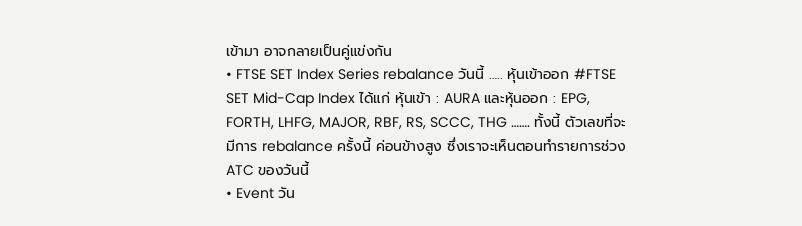เข้ามา อาจกลายเป็นคู่แข่งกัน
• FTSE SET Index Series rebalance วันนี้ ….. หุ้นเข้าออก #FTSE SET Mid-Cap Index ได้แก่ หุ้นเข้า : AURA และหุ้นออก : EPG, FORTH, LHFG, MAJOR, RBF, RS, SCCC, THG ……. ทั้งนี้ ตัวเลขที่จะมีการ rebalance ครั้งนี้ ค่อนข้างสูง ซึ่งเราจะเห็นตอนทำรายการช่วง ATC ของวันนี้
• Event วัน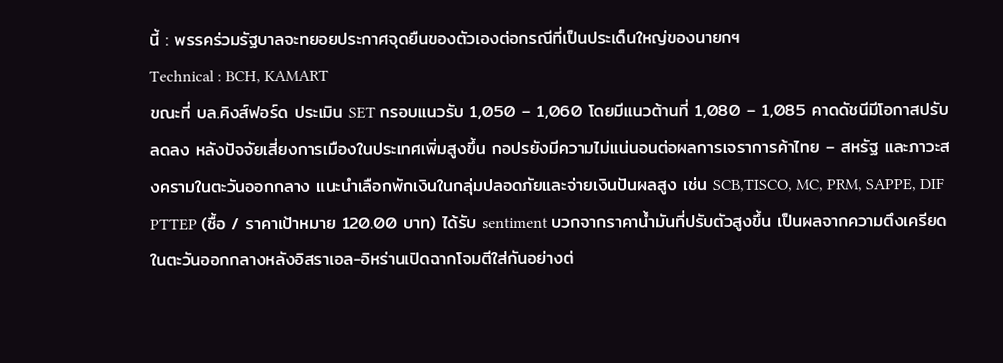นี้ : พรรคร่วมรัฐบาลจะทยอยประกาศจุดยืนของตัวเองต่อกรณีที่เป็นประเด็นใหญ่ของนายกฯ
Technical : BCH, KAMART
ขณะที่ บล.คิงส์ฟอร์ด ประเมิน SET กรอบแนวรับ 1,050 – 1,060 โดยมีแนวต้านที่ 1,080 – 1,085 คาดดัชนีมีโอกาสปรับลดลง หลังปัจจัยเสี่ยงการเมืองในประเทศเพิ่มสูงขึ้น กอปรยังมีความไม่แน่นอนต่อผลการเจราการค้าไทย – สหรัฐ และภาวะสงครามในตะวันออกกลาง แนะนำเลือกพักเงินในกลุ่มปลอดภัยและจ่ายเงินปันผลสูง เช่น SCB,TISCO, MC, PRM, SAPPE, DIF
PTTEP (ซื้อ / ราคาเป้าหมาย 120.00 บาท) ได้รับ sentiment บวกจากราคาน้ำมันที่ปรับตัวสูงขึ้น เป็นผลจากความตึงเครียดในตะวันออกกลางหลังอิสราเอล-อิหร่านเปิดฉากโจมตีใส่กันอย่างต่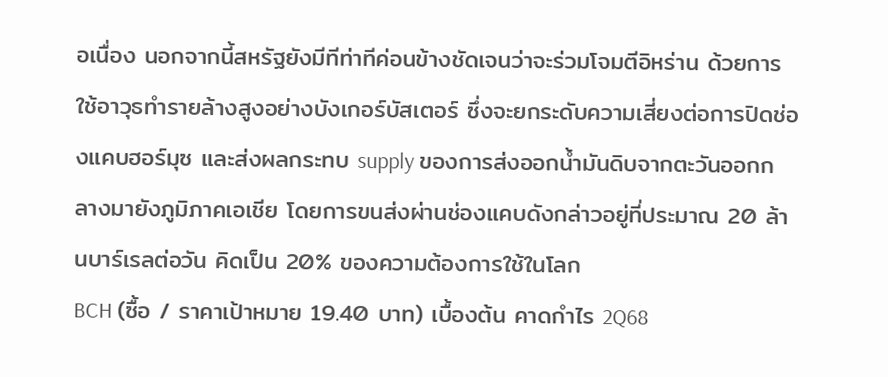อเนื่อง นอกจากนี้สหรัฐยังมีทีท่าทีค่อนข้างชัดเจนว่าจะร่วมโจมตีอิหร่าน ด้วยการใช้อาวุธทำรายล้างสูงอย่างบังเกอร์บัสเตอร์ ซึ่งจะยกระดับความเสี่ยงต่อการปิดช่องแคบฮอร์มุซ และส่งผลกระทบ supply ของการส่งออกน้ำมันดิบจากตะวันออกกลางมายังภูมิภาคเอเชีย โดยการขนส่งผ่านช่องแคบดังกล่าวอยู่ที่ประมาณ 20 ล้านบาร์เรลต่อวัน คิดเป็น 20% ของความต้องการใช้ในโลก
BCH (ซื้อ / ราคาเป้าหมาย 19.40 บาท) เบื้องต้น คาดกำไร 2Q68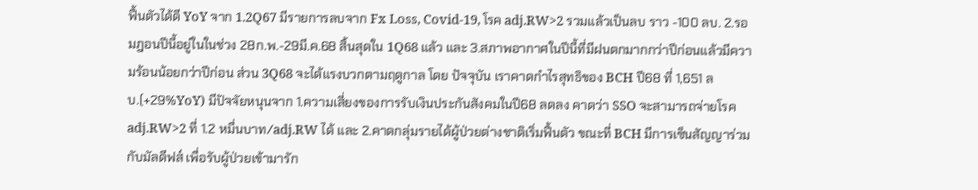ฟื้นตัวได้ดี YoY จาก 1.2Q67 มีรายการลบจาก Fx Loss, Covid-19, โรค adj.RW>2 รวมแล้วเป็นลบ ราว -100 ลบ. 2.รอมฎอนปีนี้อยู่ในในช่วง 28ก.พ.-29มี.ค.68 สิ้นสุดใน 1Q68 แล้ว และ 3.สภาพอากาศในปีนี้ที่มีฝนตกมากกว่าปีก่อนแล้วมีความร้อนน้อยกว่าปีก่อน ส่วน 3Q68 จะได้แรงบวกตามฤดูกาล โดย ปัจจุบัน เราคาดกำไรสุทธิของ BCH ปี68 ที่ 1,651 ลบ.(+29%YoY) มีปัจจัยหนุนจาก 1.ความเสี่ยงของการรับเงินประกันสังคมในปี68 ลดลง คาดว่า SSO จะสามารถจ่ายโรค adj.RW>2 ที่ 1.2 หมื่นบาท/adj.RW ได้ และ 2.คาดกลุ่มรายได้ผู้ป่วยต่างชาติเริ่มฟื้นตัว ขณะที่ BCH มีการเซ็นสัญญาร่วมกับมัลดีฟส์ เพื่อรับผู้ป่วยเข้ามารัก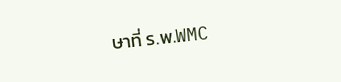ษาที่ ร.พ.WMC